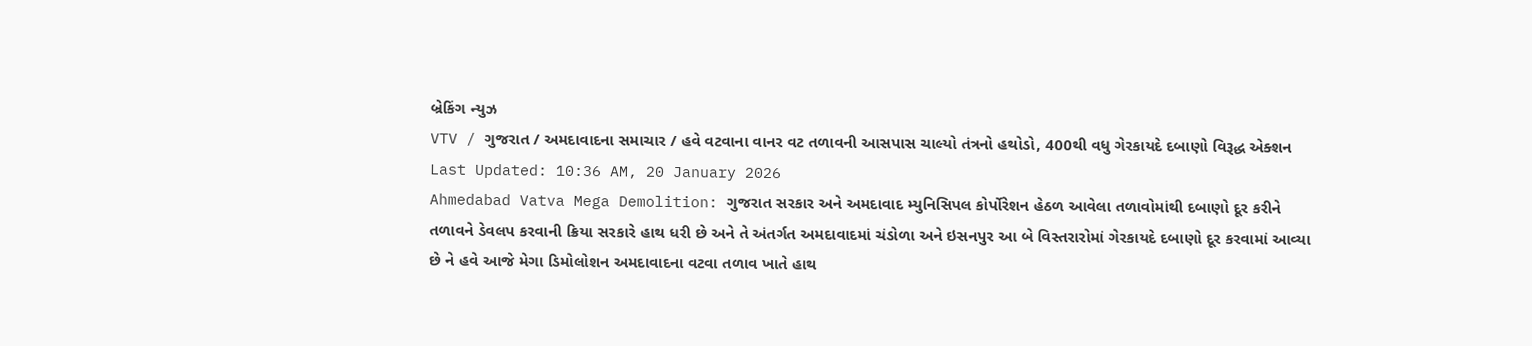બ્રેકિંગ ન્યુઝ
VTV / ગુજરાત / અમદાવાદના સમાચાર / હવે વટવાના વાનર વટ તળાવની આસપાસ ચાલ્યો તંત્રનો હથોડો, 400થી વધુ ગેરકાયદે દબાણો વિરૂદ્ધ એક્શન
Last Updated: 10:36 AM, 20 January 2026
Ahmedabad Vatva Mega Demolition: ગુજરાત સરકાર અને અમદાવાદ મ્યુનિસિપલ કોર્પોરેશન હેઠળ આવેલા તળાવોમાંથી દબાણો દૂર કરીને તળાવને ડેવલપ કરવાની ક્રિયા સરકારે હાથ ધરી છે અને તે અંતર્ગત અમદાવાદમાં ચંડોળા અને ઇસનપુર આ બે વિસ્તરારોમાં ગેરકાયદે દબાણો દૂર કરવામાં આવ્યા છે ને હવે આજે મેગા ડિમોલોશન અમદાવાદના વટવા તળાવ ખાતે હાથ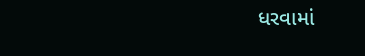ધરવામાં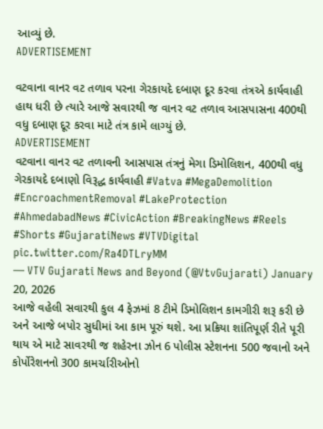આવ્યું છે.
ADVERTISEMENT

વટવાના વાનર વટ તળાવ પરના ગેરકાયદે દબાણ દૂર કરવા તંત્રએ કાર્યવાહી હાથ ધરી છે ત્યારે આજે સવારથી જ વાનર વટ તળાવ આસપાસના 400થી વધુ દબાણ દૂર કરવા માટે તંત્ર કામે લાગ્યું છે.
ADVERTISEMENT
વટવાના વાનર વટ તળાવની આસપાસ તંત્રનું મેગા ડિમોલિશન, 400થી વધુ ગેરકાયદે દબાણો વિરૂદ્ધ કાર્યવાહી #Vatva #MegaDemolition #EncroachmentRemoval #LakeProtection #AhmedabadNews #CivicAction #BreakingNews #Reels #Shorts #GujaratiNews #VTVDigital pic.twitter.com/Ra4DTLryMM
— VTV Gujarati News and Beyond (@VtvGujarati) January 20, 2026
આજે વહેલી સવારથી કુલ 4 ફેઝમાં 8 ટીમે ડિમોલિશન કામગીરી શરૂ કરી છે અને આજે બપોર સુધીમાં આ કામ પૂરું થશે. આ પ્રક્રિયા શાંતિપૂર્ણ રીતે પૂરી થાય એ માટે સાવરથી જ શહેરના ઝોન 6 પોલીસ સ્ટેશનના 500 જવાનો અને કોર્પોરેશનનો 300 કામર્ચારીઓનો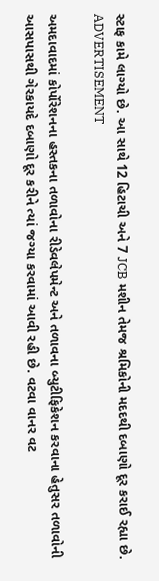સ્ટાફ કામે લાગ્યો છે. આ સાથે 12 હિટાચી અને 7 JCB મશીન તેમજ શ્રમિકોની મદદથી દબાણો દૂર કરાઈ રહ્યા છે.
ADVERTISEMENT

અમદાવાદમાં કોર્પોરેશનના હસ્તકના તળાવોના રીડેવલેપમેન્ટ અને તળાવના બ્યુટીફિકેશન કરવાના હેતુસર તળાવોની આસપાસથી ગેરકાયદે દબાણો દૂર કરીને ત્યાં જગ્યા કરવામાં આવી રહી છે. વટવા વાનર વટ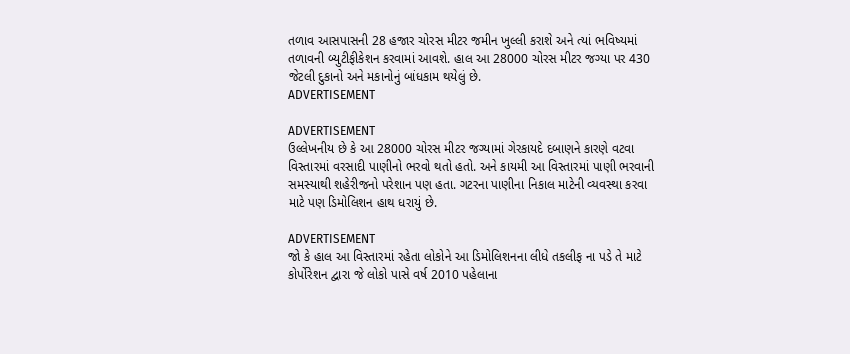તળાવ આસપાસની 28 હજાર ચોરસ મીટર જમીન ખુલ્લી કરાશે અને ત્યાં ભવિષ્યમાં તળાવની બ્યુટીફીકેશન કરવામાં આવશે. હાલ આ 28000 ચોરસ મીટર જગ્યા પર 430 જેટલી દુકાનો અને મકાનોનું બાંધકામ થયેલું છે.
ADVERTISEMENT

ADVERTISEMENT
ઉલ્લેખનીય છે કે આ 28000 ચોરસ મીટર જગ્યામાં ગેરકાયદે દબાણને કારણે વટવા વિસ્તારમાં વરસાદી પાણીનો ભરવો થતો હતો. અને કાયમી આ વિસ્તારમાં પાણી ભરવાની સમસ્યાથી શહેરીજનો પરેશાન પણ હતા. ગટરના પાણીના નિકાલ માટેની વ્યવસ્થા કરવા માટે પણ ડિમોલિશન હાથ ધરાયું છે.

ADVERTISEMENT
જો કે હાલ આ વિસ્તારમાં રહેતા લોકોને આ ડિમોલિશનના લીધે તકલીફ ના પડે તે માટે કોર્પોરેશન દ્વારા જે લોકો પાસે વર્ષ 2010 પહેલાના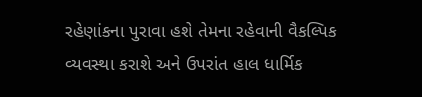રહેણાંકના પુરાવા હશે તેમના રહેવાની વૈકલ્પિક વ્યવસ્થા કરાશે અને ઉપરાંત હાલ ધાર્મિક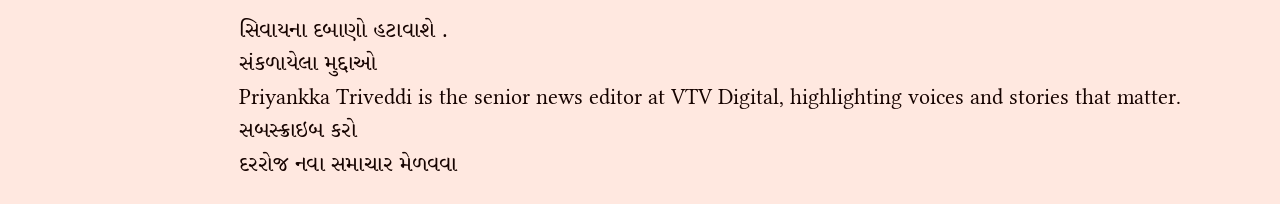સિવાયના દબાણો હટાવાશે .
સંકળાયેલા મુદ્દાઓ
Priyankka Triveddi is the senior news editor at VTV Digital, highlighting voices and stories that matter.
સબસ્ક્રાઇબ કરો
દરરોજ નવા સમાચાર મેળવવા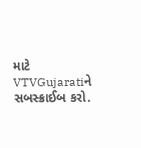માટે VTVGujaratiને સબસ્ક્રાઈબ કરો.